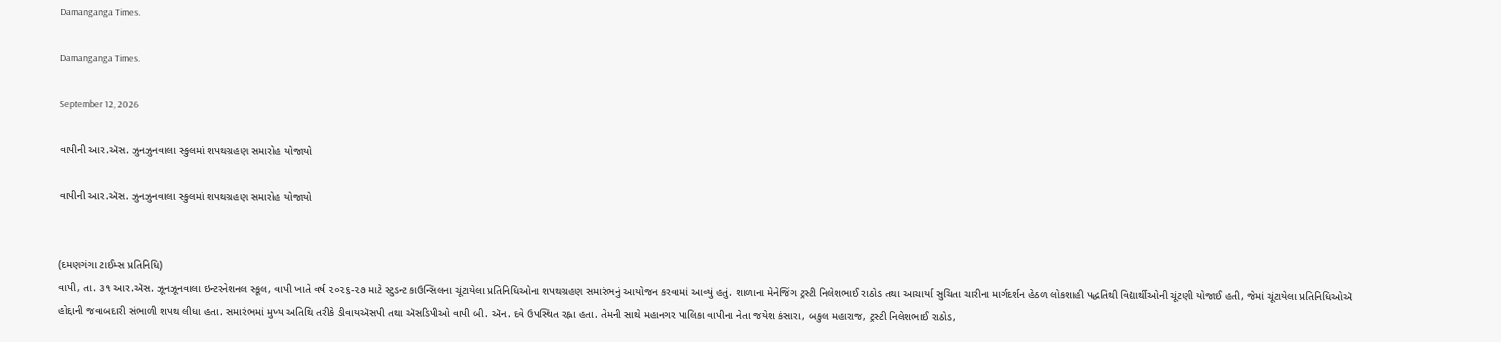Damanganga Times.

Damanganga Times.

September 12, 2026

વાપીની આર.ઍસ. ઝુનઝુનવાલા સ્કુલમાં શપથગ્રહણ સમારોહ યોજાયો

વાપીની આર.ઍસ. ઝુનઝુનવાલા સ્કુલમાં શપથગ્રહણ સમારોહ યોજાયો


(દમણગંગા ટાઈમ્સ પ્રતિનિધિ)
વાપી, તા. ૩૧ આર.ઍસ. ઝૂનઝૂનવાલા ઇન્ટરનેશનલ સ્કૂલ, વાપી ખાતે વર્ષ ૨૦૨૬-૨૭ માટે સ્ટુડન્ટ કાઉન્સિલના ચૂંટાયેલા પ્રતિનિધિઓના શપથગ્રહણ સમારંભનું આયોજન કરવામાં આવ્યું હતું. શાળાના મેનેજિંગ ટ્રસ્ટી નિલેશભાઈ રાઠોડ તથા આચાર્યા સુચિતા ચારીના માર્ગદર્શન હેઠળ લોકશાહી પદ્ધતિથી વિદ્યાર્થીઓની ચૂંટણી યોજાઈ હતી, જેમાં ચૂંટાયેલા પ્રતિનિધિઓઍ હોદ્દાની જવાબદારી સંભાળી શપથ લીધા હતા. સમારંભમાં મુખ્ય અતિથિ તરીકે ડીવાયઍસપી તથા ઍસડિપીઓ વાપી બી. ઍન. દવે ઉપસ્થિત રહ્ના હતા. તેમની સાથે મહાનગર પાલિકા વાપીના નેતા જયેશ કંસારા, બકુલ મહારાજ, ટ્રસ્ટી નિલેશભાઈ રાઠોડ,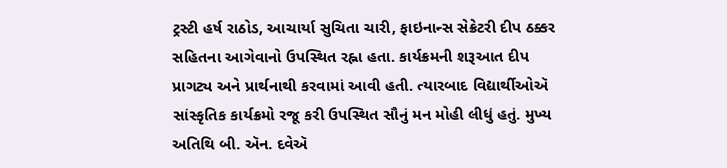ટ્રસ્ટી હર્ષ રાઠોડ, આચાર્યા સુચિતા ચારી, ફાઇનાન્સ સેક્રેટરી દીપ ઠક્કર સહિતના આગેવાનો ઉપસ્થિત રહ્ના હતા. કાર્યક્રમની શરૂઆત દીપ પ્રાગટ્ય અને પ્રાર્થનાથી કરવામાં આવી હતી. ત્યારબાદ વિદ્યાર્થીઓઍ સાંસ્કૃતિક કાર્યક્રમો રજૂ કરી ઉપસ્થિત સૌનું મન મોહી લીધું હતું. મુખ્ય અતિથિ બી. ઍન. દવેઍ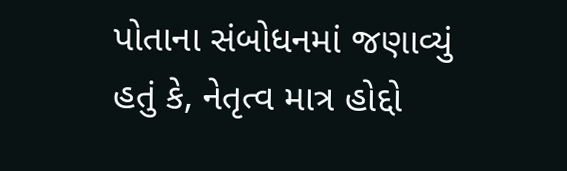પોતાના સંબોધનમાં જણાવ્યું હતું કે, નેતૃત્વ માત્ર હોદ્દો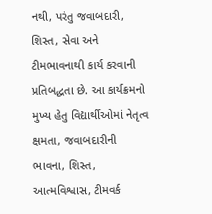નથી, પરંતુ જવાબદારી, શિસ્ત, સેવા અને ટીમભાવનાથી કાર્ય કરવાની પ્રતિબદ્ધતા છે. આ કાર્યક્રમનો મુખ્ય હેતુ વિદ્યાર્થીઓમાં નેતૃત્વ ક્ષમતા, જવાબદારીની ભાવના, શિસ્ત, આત્મવિશ્વાસ, ટીમવર્ક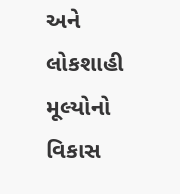અને લોકશાહી મૂલ્યોનો વિકાસ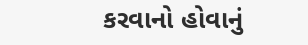કરવાનો હોવાનું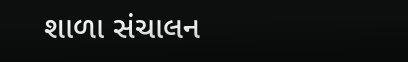શાળા સંચાલન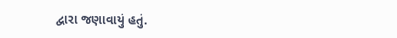દ્વારા જણાવાયું હતું.